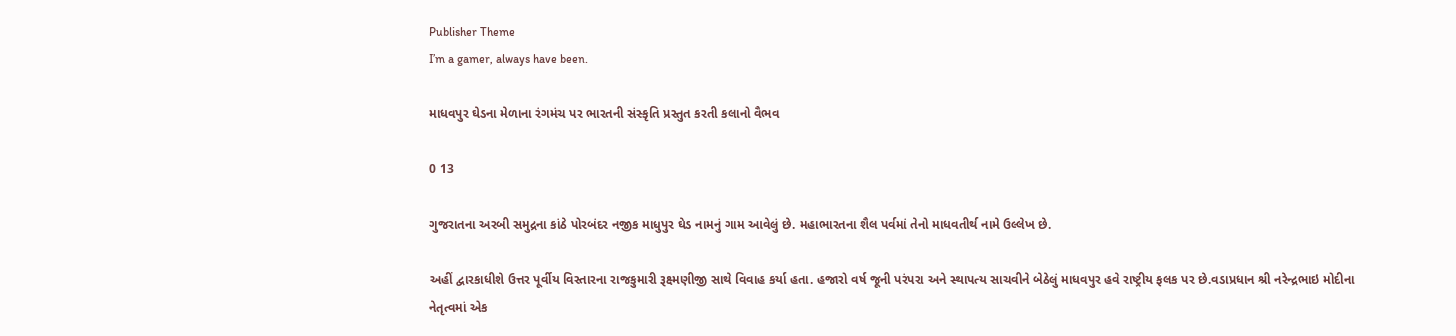Publisher Theme
I’m a gamer, always have been.

માધવપુર ઘેડના મેળાના રંગમંચ પર ભારતની સંસ્કૃતિ પ્રસ્તુત કરતી કલાનો વૈભવ

0 13

ગુજરાતના અરબી સમુદ્રના કાંઠે પોરબંદર નજીક માધુપુર ઘેડ નામનું ગામ આવેલું છે. મહાભારતના શૈલ પર્વમાં તેનો માધવતીર્થ નામે ઉલ્લેખ છે.

અહીં દ્વારકાધીશે ઉત્તર પૂર્વીય વિસ્તારના રાજકુમારી રૂક્ષ્મણીજી સાથે વિવાહ કર્યા હતા. હજારો વર્ષ જૂની પરંપરા અને સ્થાપત્ય સાચવીને બેઠેલું માધવપુર હવે રાષ્ટ્રીય ફલક પર છે.વડાપ્રધાન શ્રી નરેન્દ્રભાઇ મોદીના નેતૃત્વમાં એક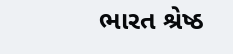ભારત શ્રેષ્ઠ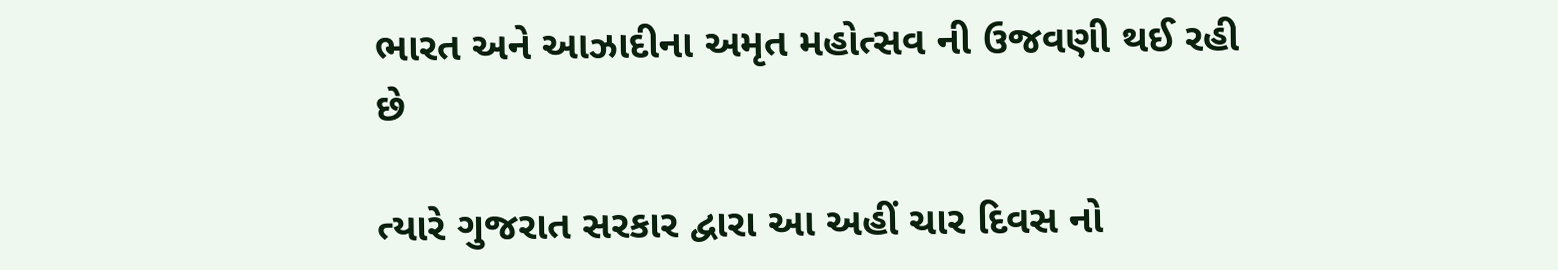ભારત અને આઝાદીના અમૃત મહોત્સવ ની ઉજવણી થઈ રહી છે

ત્યારે ગુજરાત સરકાર દ્વારા આ અહીં ચાર દિવસ નો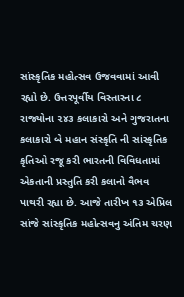સાંસ્કૃતિક મહોત્સવ ઉજવવામાં આવી રહ્યો છે. ઉત્તરપૂર્વીય વિસ્તારના ૮ રાજ્યોના ૨૪૩ કલાકારો અને ગુજરાતના કલાકારો બે મહાન સંસ્કૃતિ ની સાંસ્કૃતિક કૃતિઓ રજૂ કરી ભારતની વિવિધતામાં એકતાની પ્રસ્તુતિ કરી કલાનો વૈભવ પાથરી રહ્યા છે. આજે તારીખ ૧૩ એપ્રિલ સાંજે સાંસ્કૃતિક મહોત્સવનુ અંતિમ ચરણ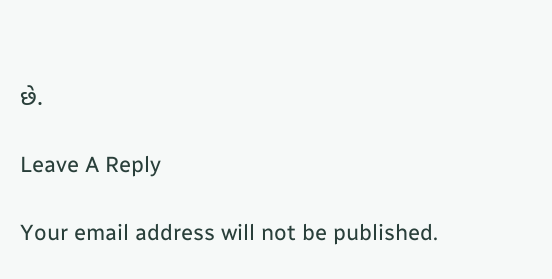છે.

Leave A Reply

Your email address will not be published.